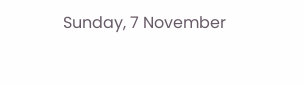Sunday, 7 November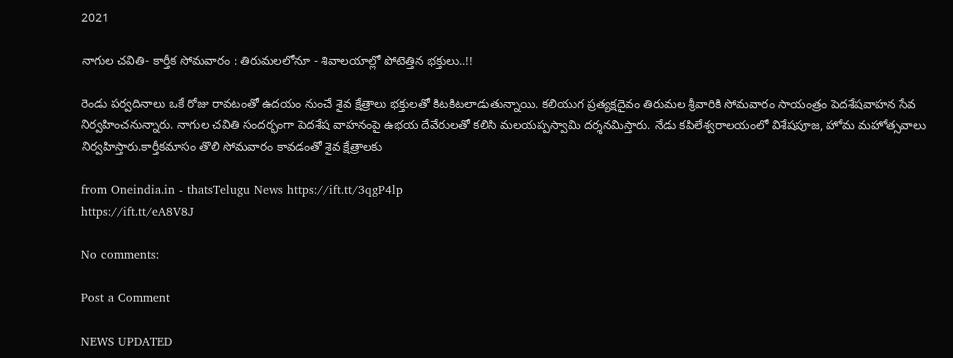2021

నాగుల చవితి- కార్తీక సోమవారం : తిరుమలలోనూ - శివాలయాల్లో పోటెత్తిన భక్తులు..!!

రెండు పర్వదినాలు ఒకే రోజు రావటంతో ఉదయం నుంచే శైవ క్షేత్రాలు భక్తులతో కిటకిటలాడుతున్నాయి. కలియుగ ప్రత్యక్షదైవం తిరుమల శ్రీవారికి సోమవారం సాయంత్రం పెదశేషవాహన సేవ నిర్వహించనున్నారు. నాగుల చవితి సందర్భంగా పెదశేష వాహనంపై ఉభయ దేవేరులతో కలిసి మలయప్పస్వామి దర్శనమిస్తారు. నేడు కపిలేశ్వరాలయంలో విశేషపూజ, హోమ మహోత్సవాలు నిర్వహిస్తారు.కార్తీకమాసం తొలి సోమవారం కావడంతో శైవ క్షేత్రాలకు

from Oneindia.in - thatsTelugu News https://ift.tt/3qgP4lp
https://ift.tt/eA8V8J

No comments:

Post a Comment

NEWS UPDATED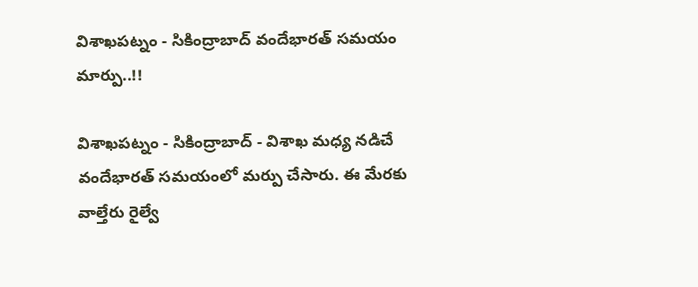విశాఖపట్నం - సికింద్రాబాద్ వందేభారత్ సమయం మార్పు..!!

విశాఖపట్నం - సికింద్రాబాద్ - విశాఖ మధ్య నడిచే వందేభారత్ సమయంలో మర్పు చేసారు. ఈ మేరకు వాల్తేరు రైల్వే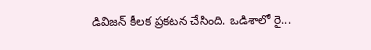డివిజన్ కీలక ప్రకటన చేసింది. ఒడిశాలో రై...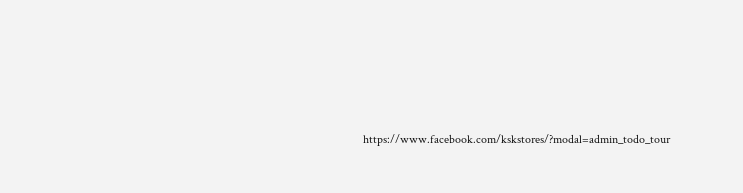https://www.facebook.com/kskstores/?modal=admin_todo_tour